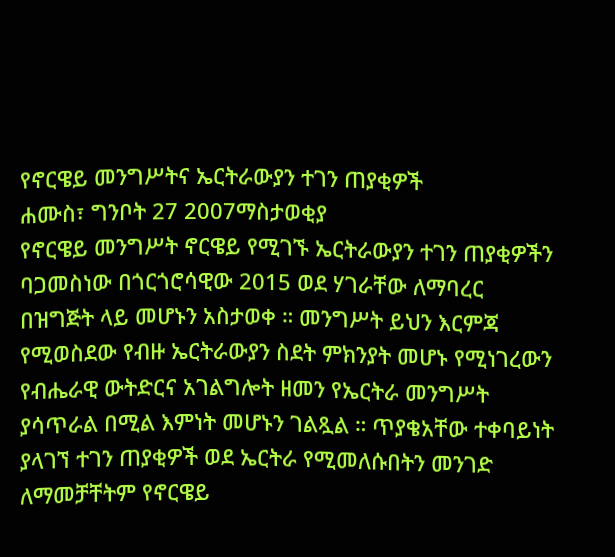የኖርዌይ መንግሥትና ኤርትራውያን ተገን ጠያቂዎች
ሐሙስ፣ ግንቦት 27 2007ማስታወቂያ
የኖርዌይ መንግሥት ኖርዌይ የሚገኙ ኤርትራውያን ተገን ጠያቂዎችን ባጋመስነው በጎርጎሮሳዊው 2015 ወደ ሃገራቸው ለማባረር በዝግጅት ላይ መሆኑን አስታወቀ ። መንግሥት ይህን እርምጃ የሚወስደው የብዙ ኤርትራውያን ስደት ምክንያት መሆኑ የሚነገረውን የብሔራዊ ውትድርና አገልግሎት ዘመን የኤርትራ መንግሥት ያሳጥራል በሚል እምነት መሆኑን ገልጿል ። ጥያቄአቸው ተቀባይነት ያላገኘ ተገን ጠያቂዎች ወደ ኤርትራ የሚመለሱበትን መንገድ ለማመቻቸትም የኖርዌይ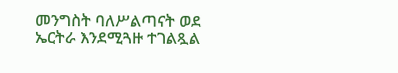መንግስት ባለሥልጣናት ወደ ኤርትራ እንደሚጓዙ ተገልጿል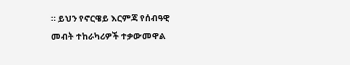። ይህን የኖርዌይ እርምጃ የሰብዓዊ መብት ተከራካሪዎች ተቃውመዋል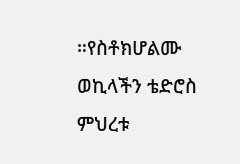።የስቶክሆልሙ ወኪላችን ቴድሮስ ምህረቱ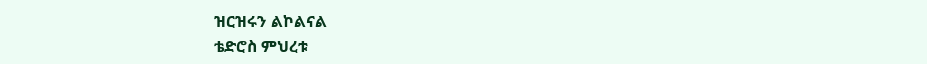ዝርዝሩን ልኮልናል
ቴድሮስ ምህረቱ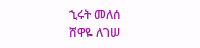ኂሩት መለሰ
ሸዋዬ ለገሠ